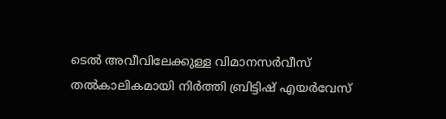ടെൽ അവീവിലേക്കുള്ള വിമാനസർവീസ് തൽകാലികമായി നിർത്തി ബ്രിട്ടിഷ് എയർവേസ്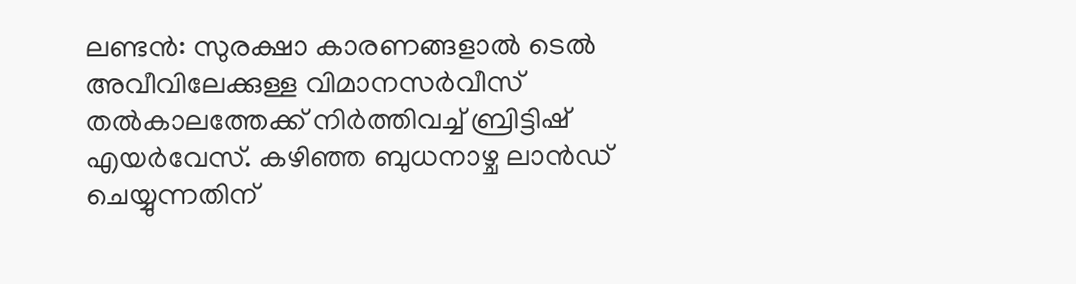ലണ്ടന്‍: സുരക്ഷാ കാരണങ്ങളാല്‍ ടെൽ അവീവിലേക്കുള്ള വിമാനസർവീസ് തൽകാലത്തേക്ക് നിർത്തിവച്ച് ബ്രിട്ടിഷ് എയർവേസ്. കഴിഞ്ഞ ബുധനാഴ്ച ലാന്‍ഡ് ചെയ്യുന്നതിന്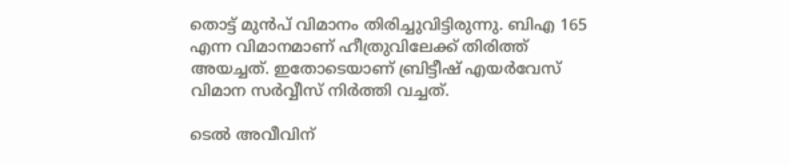തൊട്ട് മുന്‍പ് വിമാനം തിരിച്ചുവിട്ടിരുന്നു. ബിഎ 165 എന്ന വിമാനമാണ് ഹീത്രുവിലേക്ക് തിരിത്ത് അയച്ചത്. ഇതോടെയാണ് ബ്രിട്ടീഷ് എയർവേസ് വിമാന സർവ്വീസ് നിര്‍ത്തി വച്ചത്.

ടെല്‍ അവീവിന്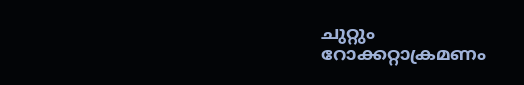ചുറ്റും റോക്കറ്റാക്രമണം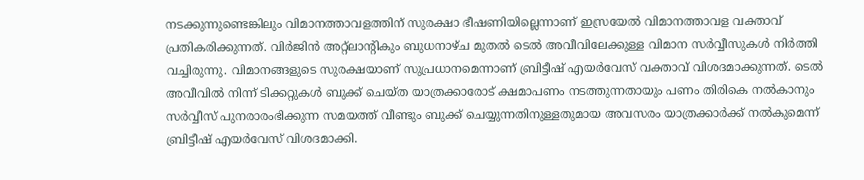നടക്കുന്നുണ്ടെങ്കിലും വിമാനത്താവളത്തിന് സുരക്ഷാ ഭീഷണിയില്ലെന്നാണ് ഇസ്രയേല്‍ വിമാനത്താവള വക്താവ് പ്രതികരിക്കുന്നത്. വിര്‍ജിന്‍ അറ്റ്ലാന്‍റികും ബുധനാഴ്ച മുതല്‍ ടെല്‍ അവീവിലേക്കുള്ള വിമാന സര്‍വ്വീസുകള്‍ നിര്‍ത്തി വച്ചിരുന്നു. വിമാനങ്ങളുടെ സുരക്ഷയാണ് സുപ്രധാനമെന്നാണ് ബ്രിട്ടീഷ് എയര്‍വേസ് വക്താവ് വിശദമാക്കുന്നത്. ടെല്‍ അവീവില്‍ നിന്ന് ടിക്കറ്റുകള്‍ ബുക്ക് ചെയ്ത യാത്രക്കാരോട് ക്ഷമാപണം നടത്തുന്നതായും പണം തിരികെ നല്‍കാനും സര്‍വ്വീസ് പുനരാരംഭിക്കുന്ന സമയത്ത് വീണ്ടും ബുക്ക് ചെയ്യുന്നതിനുള്ളതുമായ അവസരം യാത്രക്കാര്‍ക്ക് നല്‍കുമെന്ന് ബ്രിട്ടീഷ് എയര്‍വേസ് വിശദമാക്കി.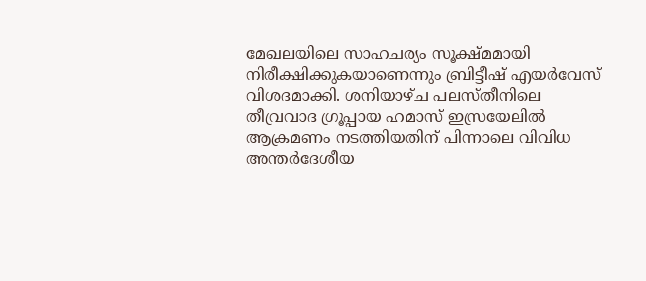മേഖലയിലെ സാഹചര്യം സൂക്ഷ്മമായി നിരീക്ഷിക്കുകയാണെന്നും ബ്രിട്ടീഷ് എയർവേസ് വിശദമാക്കി. ശനിയാഴ്ച പലസ്തീനിലെ തീവ്രവാദ ഗ്രൂപ്പായ ഹമാസ് ഇസ്രയേലില്‍ ആക്രമണം നടത്തിയതിന് പിന്നാലെ വിവിധ അന്തര്‍ദേശീയ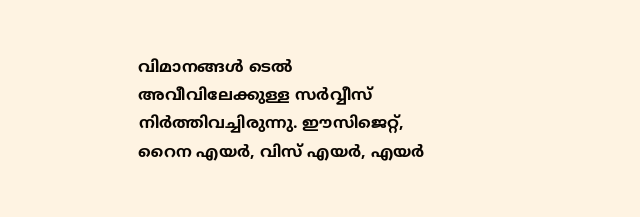വിമാനങ്ങള്‍ ടെല്‍ അവീവിലേക്കുള്ള സര്‍വ്വീസ് നിര്‍ത്തിവച്ചിരുന്നു. ഈസിജെറ്റ്, റൈന എയര്‍, വിസ് എയര്‍, എയര്‍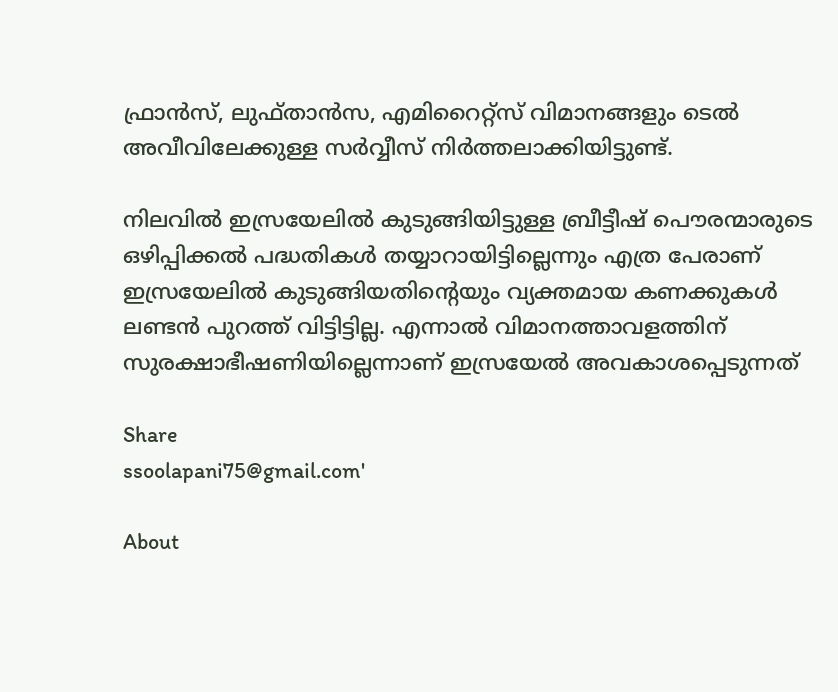ഫ്രാന്‍സ്, ലുഫ്താന്‍സ, എമിറൈറ്റ്സ് വിമാനങ്ങളും ടെല്‍ അവീവിലേക്കുള്ള സര്‍വ്വീസ് നിര്‍ത്തലാക്കിയിട്ടുണ്ട്.

നിലവില്‍ ഇസ്രയേലില്‍ കുടുങ്ങിയിട്ടുള്ള ബ്രീട്ടീഷ് പൌരന്മാരുടെ ഒഴിപ്പിക്കല്‍ പദ്ധതികള്‍ തയ്യാറായിട്ടില്ലെന്നും എത്ര പേരാണ് ഇസ്രയേലില്‍ കുടുങ്ങിയതിന്റെയും വ്യക്തമായ കണക്കുകള്‍ ലണ്ടന്‍ പുറത്ത് വിട്ടിട്ടില്ല. എന്നാല്‍ വിമാനത്താവളത്തിന് സുരക്ഷാഭീഷണിയില്ലെന്നാണ് ഇസ്രയേൽ അവകാശപ്പെടുന്നത്

Share
ssoolapani75@gmail.com'

About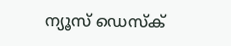ന്യൂസ് ഡെസ്ക്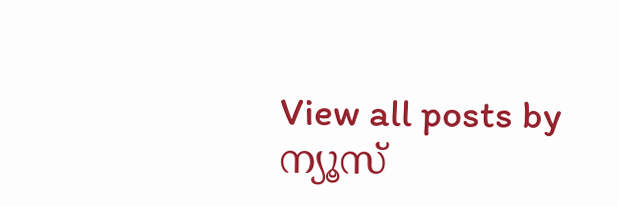View all posts by ന്യൂസ്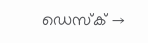ഡെസ്ക് →